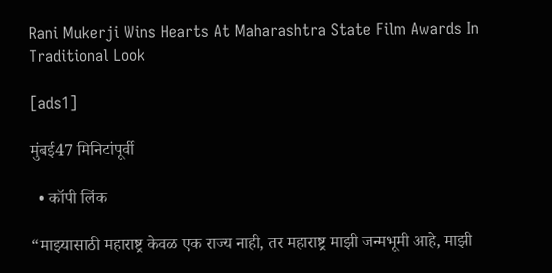Rani Mukerji Wins Hearts At Maharashtra State Film Awards In Traditional Look

[ads1]

मुंबई47 मिनिटांपूर्वी

  • कॉपी लिंक

“माझ्यासाठी महाराष्ट्र केवळ एक राज्य नाही, तर महाराष्ट्र माझी जन्मभूमी आहे, माझी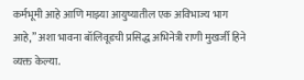कर्मभूमी आहे आणि माझ्या आयुष्यातील एक अविभाज्य भाग आहे,” अशा भावना बॉलिवूडची प्रसिद्ध अभिनेत्री राणी मुखर्जी हिने व्यक्त केल्या.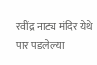रवींद्र नाट्य मंदिर येथे पार पडलेल्या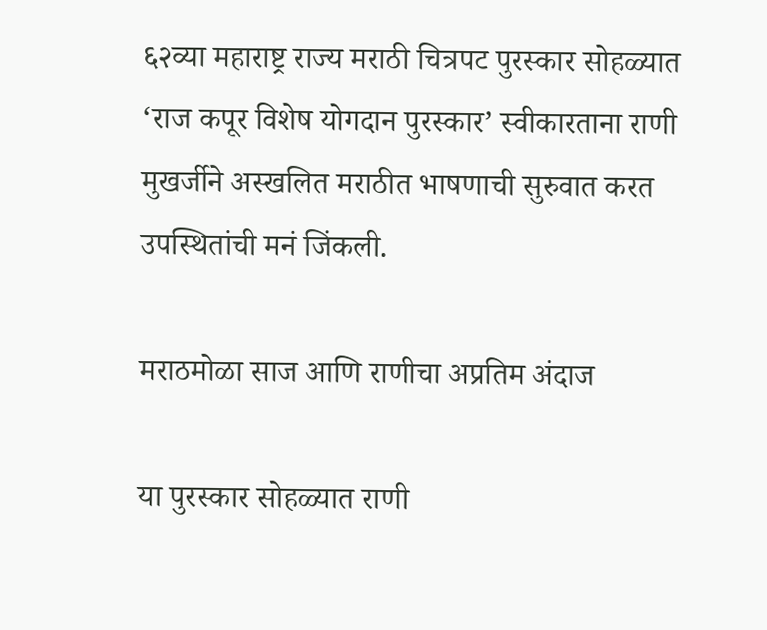६२व्या महाराष्ट्र राज्य मराठी चित्रपट पुरस्कार सोहळ्यात ‘राज कपूर विशेष योगदान पुरस्कार’ स्वीकारताना राणी मुखर्जीने अस्खलित मराठीत भाषणाची सुरुवात करत उपस्थितांची मनं जिंकली.

मराठमोळा साज आणि राणीचा अप्रतिम अंदाज

या पुरस्कार सोहळ्यात राणी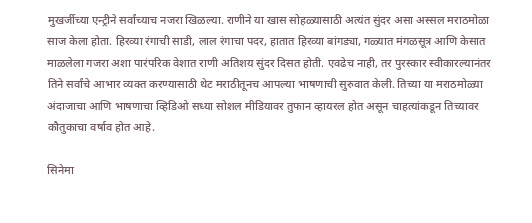मुखर्जीच्या एन्ट्रीने सर्वांच्याच नजरा खिळल्या. राणीने या खास सोहळ्यासाठी अत्यंत सुंदर असा अस्सल मराठमोळा साज केला होता. हिरव्या रंगाची साडी, लाल रंगाचा पदर, हातात हिरव्या बांगड्या, गळ्यात मंगळसूत्र आणि केसात माळलेला गजरा अशा पारंपरिक वेशात राणी अतिशय सुंदर दिसत होती. एवढेच नाही, तर पुरस्कार स्वीकारल्यानंतर तिने सर्वांचे आभार व्यक्त करण्यासाठी थेट मराठीतूनच आपल्या भाषणाची सुरुवात केली. तिच्या या मराठमोळ्या अंदाजाचा आणि भाषणाचा व्हिडिओ सध्या सोशल मीडियावर तुफान व्हायरल होत असून चाहत्यांकडून तिच्यावर कौतुकाचा वर्षाव होत आहे.

सिनेमा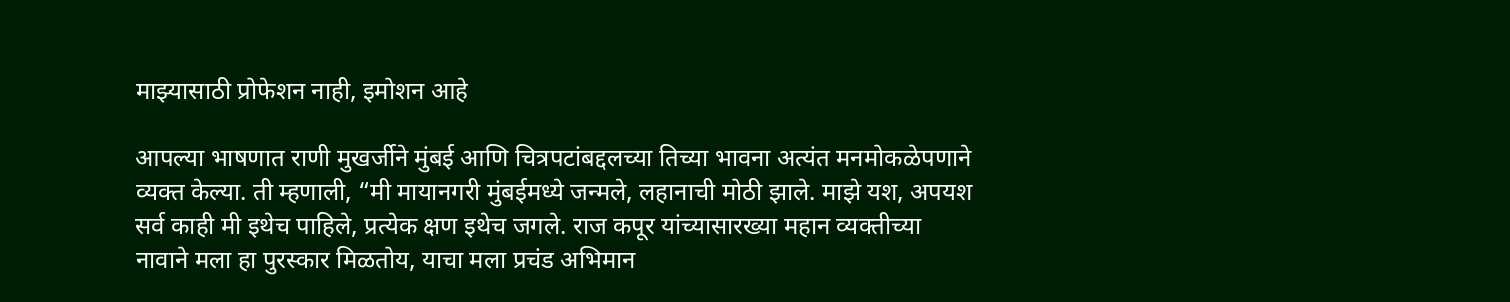माझ्यासाठी प्रोफेशन नाही, इमोशन आहे

आपल्या भाषणात राणी मुखर्जीने मुंबई आणि चित्रपटांबद्दलच्या तिच्या भावना अत्यंत मनमोकळेपणाने व्यक्त केल्या. ती म्हणाली, “मी मायानगरी मुंबईमध्ये जन्मले, लहानाची मोठी झाले. माझे यश, अपयश सर्व काही मी इथेच पाहिले, प्रत्येक क्षण इथेच जगले. राज कपूर यांच्यासारख्या महान व्यक्तीच्या नावाने मला हा पुरस्कार मिळतोय, याचा मला प्रचंड अभिमान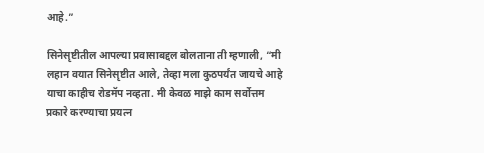आहे.”

सिनेसृष्टीतील आपल्या प्रवासाबद्दल बोलताना ती म्हणाली, “मी लहान वयात सिनेसृष्टीत आले, तेव्हा मला कुठपर्यंत जायचे आहे याचा काहीच रोडमॅप नव्हता. मी केवळ माझे काम सर्वोत्तम प्रकारे करण्याचा प्रयत्न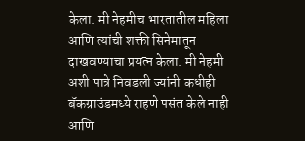केला. मी नेहमीच भारतातील महिला आणि त्यांची शक्ती सिनेमातून दाखवण्याचा प्रयत्न केला. मी नेहमी अशी पात्रे निवडली ज्यांनी कधीही बॅकग्राउंडमध्ये राहणे पसंत केले नाही आणि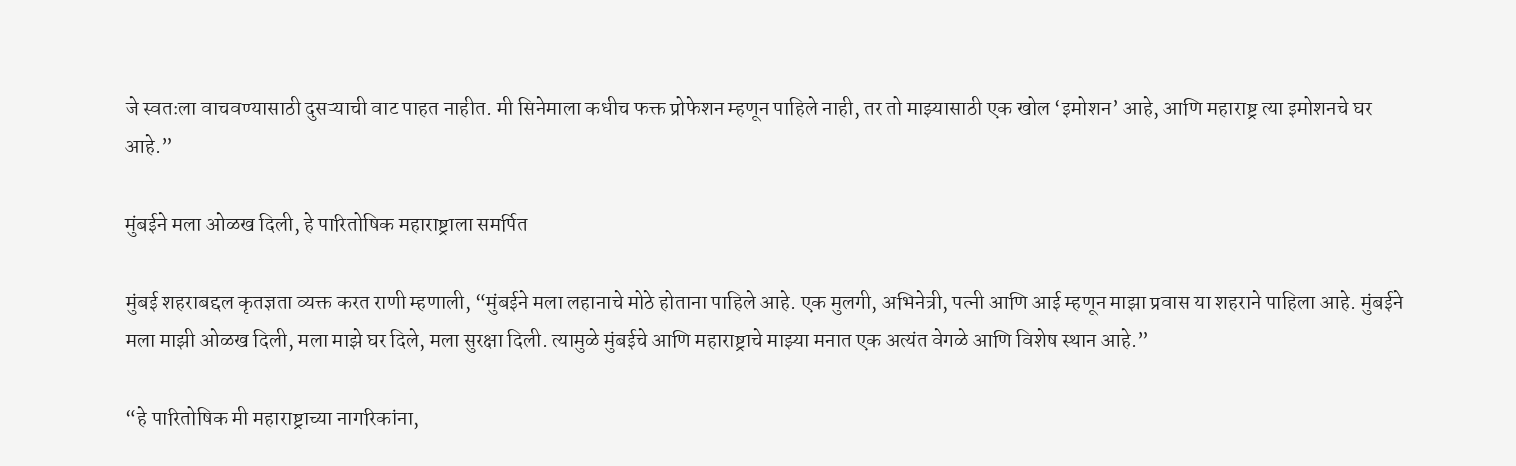जे स्वतःला वाचवण्यासाठी दुसऱ्याची वाट पाहत नाहीत. मी सिनेमाला कधीच फक्त प्रोफेशन म्हणून पाहिले नाही, तर तो माझ्यासाठी एक खोल ‘इमोशन’ आहे, आणि महाराष्ट्र त्या इमोशनचे घर आहे.”

मुंबईने मला ओळख दिली, हे पारितोषिक महाराष्ट्राला समर्पित

मुंबई शहराबद्दल कृतज्ञता व्यक्त करत राणी म्हणाली, “मुंबईने मला लहानाचे मोठे होताना पाहिले आहे. एक मुलगी, अभिनेत्री, पत्नी आणि आई म्हणून माझा प्रवास या शहराने पाहिला आहे. मुंबईने मला माझी ओळख दिली, मला माझे घर दिले, मला सुरक्षा दिली. त्यामुळे मुंबईचे आणि महाराष्ट्राचे माझ्या मनात एक अत्यंत वेगळे आणि विशेष स्थान आहे.”

“हे पारितोषिक मी महाराष्ट्राच्या नागरिकांना,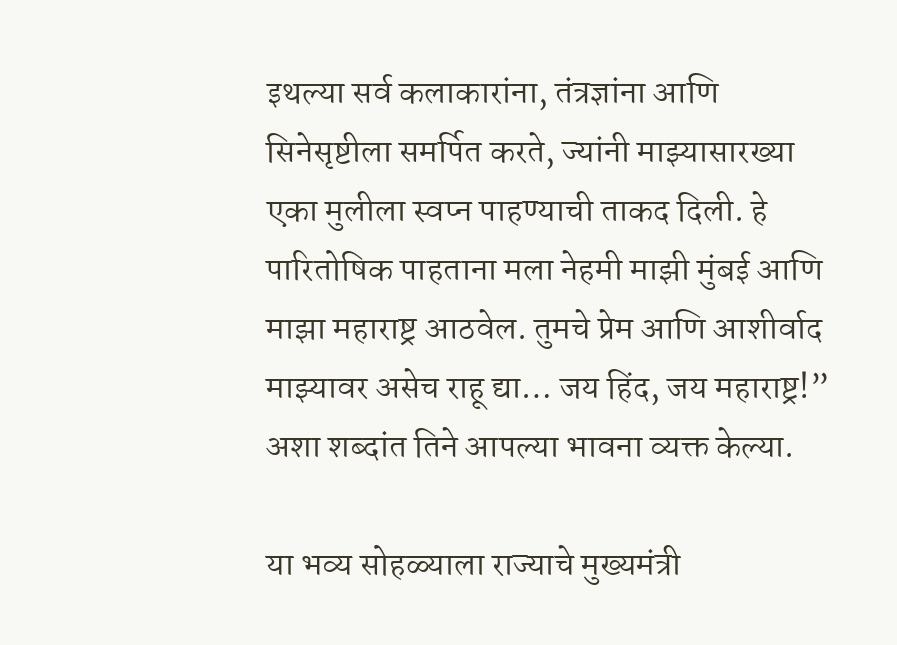इथल्या सर्व कलाकारांना, तंत्रज्ञांना आणि सिनेसृष्टीला समर्पित करते, ज्यांनी माझ्यासारख्या एका मुलीला स्वप्न पाहण्याची ताकद दिली. हे पारितोषिक पाहताना मला नेहमी माझी मुंबई आणि माझा महाराष्ट्र आठवेल. तुमचे प्रेम आणि आशीर्वाद माझ्यावर असेच राहू द्या… जय हिंद, जय महाराष्ट्र!” अशा शब्दांत तिने आपल्या भावना व्यक्त केल्या.

या भव्य सोहळ्याला राज्याचे मुख्यमंत्री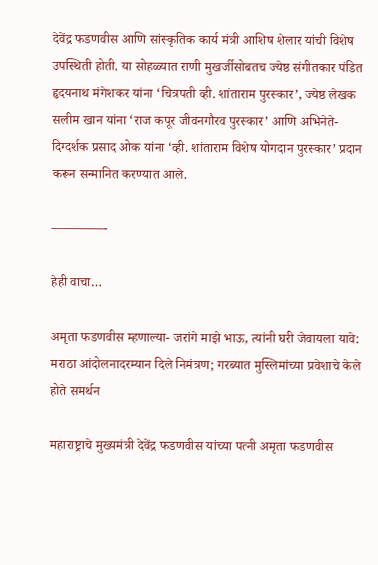देवेंद्र फडणवीस आणि सांस्कृतिक कार्य मंत्री आशिष शेलार यांची विशेष उपस्थिती होती. या सोहळ्यात राणी मुखर्जीसोबतच ज्येष्ठ संगीतकार पंडित हृदयनाथ मंगेशकर यांना ‘चित्रपती व्ही. शांताराम पुरस्कार’, ज्येष्ठ लेखक सलीम खान यांना ‘राज कपूर जीवनगौरव पुरस्कार’ आणि अभिनेते-दिग्दर्शक प्रसाद ओक यांना ‘व्ही. शांताराम विशेष योगदान पुरस्कार’ प्रदान करून सन्मानित करण्यात आले.

————-

हेही वाचा…

अमृता फडणवीस म्हणाल्या- जरांगे माझे भाऊ, त्यांनी घरी जेवायला यावे: मराठा आंदोलनादरम्यान दिले निमंत्रण; गरब्यात मुस्लिमांच्या प्रवेशाचे केले होते समर्थन

महाराष्ट्राचे मुख्यमंत्री देवेंद्र फडणवीस यांच्या पत्नी अमृता फडणवीस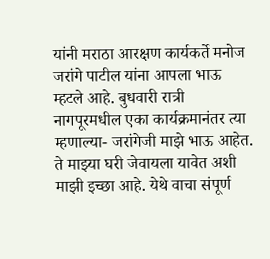यांनी मराठा आरक्षण कार्यकर्ते मनोज जरांगे पाटील यांना आपला भाऊ म्हटले आहे. बुधवारी रात्री नागपूरमधील एका कार्यक्रमानंतर त्या म्हणाल्या- जरांगेजी माझे भाऊ आहेत. ते माझ्या घरी जेवायला यावेत अशी माझी इच्छा आहे. येथे वाचा संपूर्ण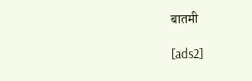बातमी

[ads2]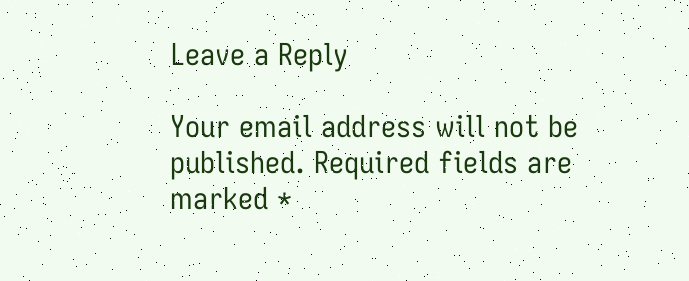Leave a Reply

Your email address will not be published. Required fields are marked *